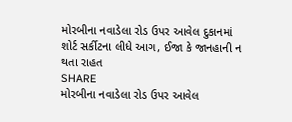મોરબીના નવાડેલા રોડ ઉપર આવેલ દુકાનમાં શોર્ટ સર્કીટના લીધે આગ, ઈજા કે જાનહાની ન થતા રાહત
SHARE
મોરબીના નવાડેલા રોડ ઉપર આવેલ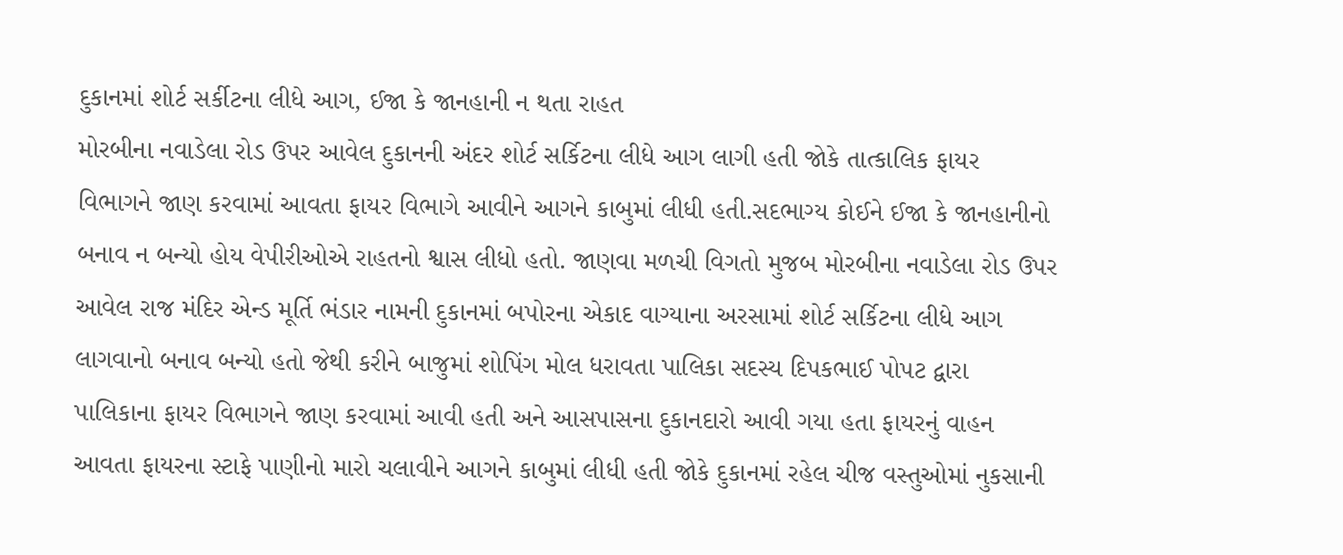દુકાનમાં શોર્ટ સર્કીટના લીધે આગ, ઈજા કે જાનહાની ન થતા રાહત
મોરબીના નવાડેલા રોડ ઉપર આવેલ દુકાનની અંદર શોર્ટ સર્કિટના લીધે આગ લાગી હતી જોકે તાત્કાલિક ફાયર વિભાગને જાણ કરવામાં આવતા ફાયર વિભાગે આવીને આગને કાબુમાં લીધી હતી.સદભાગ્ય કોઈને ઈજા કે જાનહાનીનો બનાવ ન બન્યો હોય વેપીરીઓએ રાહતનો શ્વાસ લીધો હતો. જાણવા મળચી વિગતો મુજબ મોરબીના નવાડેલા રોડ ઉપર આવેલ રાજ મંદિર એન્ડ મૂર્તિ ભંડાર નામની દુકાનમાં બપોરના એકાદ વાગ્યાના અરસામાં શોર્ટ સર્કિટના લીધે આગ લાગવાનો બનાવ બન્યો હતો જેથી કરીને બાજુમાં શોપિંગ મોલ ધરાવતા પાલિકા સદસ્ય દિપકભાઈ પોપટ દ્વારા પાલિકાના ફાયર વિભાગને જાણ કરવામાં આવી હતી અને આસપાસના દુકાનદારો આવી ગયા હતા ફાયરનું વાહન આવતા ફાયરના સ્ટાફે પાણીનો મારો ચલાવીને આગને કાબુમાં લીધી હતી જોકે દુકાનમાં રહેલ ચીજ વસ્તુઓમાં નુકસાની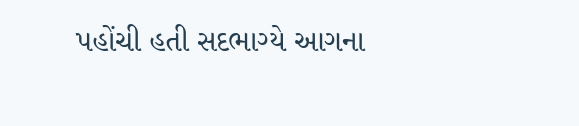પહોંચી હતી સદભાગ્યે આગના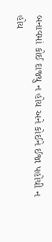બનાવમાં કોઈ દાજ્યુ ન હોય અને કોઈને ઈજા પહોંચી ન હોય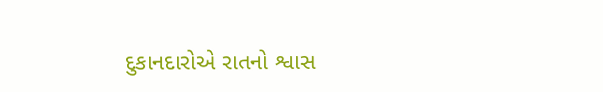દુકાનદારોએ રાતનો શ્વાસ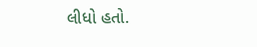લીધો હતો.